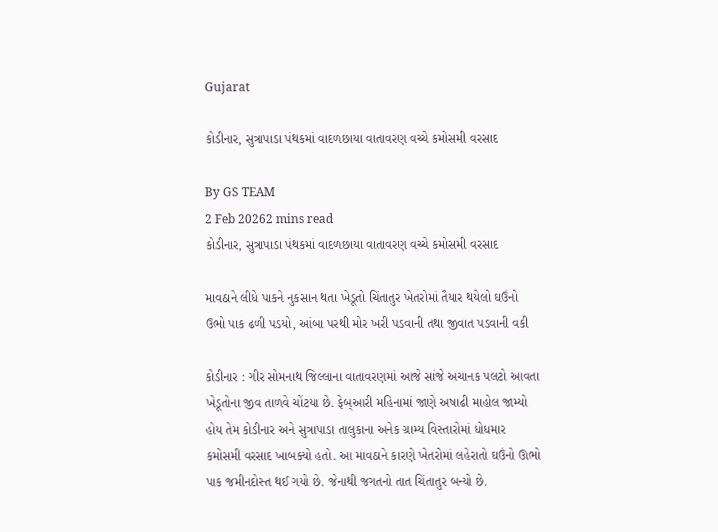Gujarat

કોડીનાર, સુત્રાપાડા પંથકમાં વાદળછાયા વાતાવરણ વચ્ચે કમોસમી વરસાદ

By GS TEAM
2 Feb 20262 mins read
કોડીનાર, સુત્રાપાડા પંથકમાં વાદળછાયા વાતાવરણ વચ્ચે કમોસમી વરસાદ

માવઠાને લીધે પાકને નુકસાન થતા ખેડૂતો ચિંતાતુર ખેતરોમાં તૈયાર થયેલો ઘઉંનો ઉભો પાક ઢળી પડયો, આંબા પરથી મોર ખરી પડવાની તથા જીવાત પડવાની વકી

કોડીનાર : ગીર સોમનાથ જિલ્લાના વાતાવરણમાં આજે સાંજે અચાનક પલટો આવતા ખેડૂતોના જીવ તાળવે ચોંટયા છે. ફેબ્આરી મહિનામાં જાણે અષાઢી માહોલ જામ્યો હોય તેમ કોડીનાર અને સુત્રાપાડા તાલુકાના અનેક ગ્રામ્ય વિસ્તારોમાં ધોધમાર કમોસમી વરસાદ ખાબક્યો હતો. આ માવઠાને કારણે ખેતરોમાં લહેરાતો ઘઉંનો ઊભો પાક જમીનદોસ્ત થઈ ગયો છે. જેનાથી જગતનો તાત ચિંતાતુર બન્યો છે.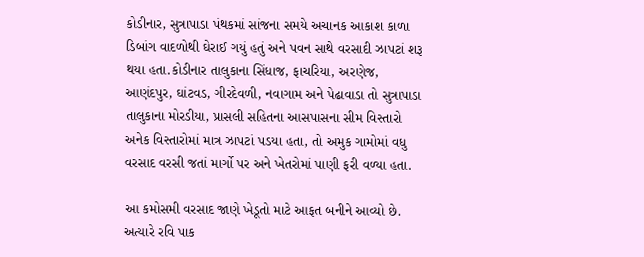કોડીનાર, સુત્રાપાડા પંથકમાં સાંજના સમયે અચાનક આકાશ કાળા ડિબાંગ વાદળોથી ઘેરાઈ ગયું હતું અને પવન સાથે વરસાદી ઝાપટાં શરૂ થયા હતા.કોડીનાર તાલુકાના સિંધાજ, ફાચરિયા, અરણેજ, આણંદપુર, ઘાંટવડ, ગીરદેવળી, નવાગામ અને પેઢાવાડા તો સુત્રાપાડા તાલુકાના મોરડીયા, પ્રાસલી સહિતના આસપાસના સીમ વિસ્તારો અનેક વિસ્તારોમાં માત્ર ઝાપટાં પડયા હતા, તો અમુક ગામોમાં વધુ વરસાદ વરસી જતાં માર્ગો પર અને ખેતરોમાં પાણી ફરી વળ્યા હતા.

આ કમોસમી વરસાદ જાણે ખેડૂતો માટે આફત બનીને આવ્યો છે. અત્યારે રવિ પાક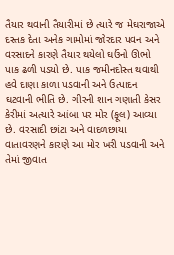તૈયાર થવાની તૈયારીમાં છે ત્યારે જ મેઘરાજાએ દસ્તક દેતા અનેક ગામોમાં જોરદાર પવન અને વરસાદને કારણે તૈયાર થયેલો ઘઉંનો ઊભો પાક ઢળી પડયો છે. પાક જમીનદોસ્ત થવાથી હવે દાણા કાળા પડવાની અને ઉત્પાદન ઘટવાની ભીતિ છે. ગીરની શાન ગણાતી કેસર કેરીમાં અત્યારે આંબા પર મોર (ફૂલ) આવ્યા છે. વરસાદી છાંટા અને વાદળછાયા વાતાવરણને કારણે આ મોર ખરી પડવાની અને તેમાં જીવાત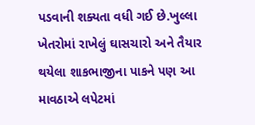પડવાની શક્યતા વધી ગઈ છે.ખુલ્લા ખેતરોમાં રાખેલું ઘાસચારો અને તૈયાર થયેલા શાકભાજીના પાકને પણ આ માવઠાએ લપેટમાં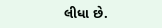લીધા છે.